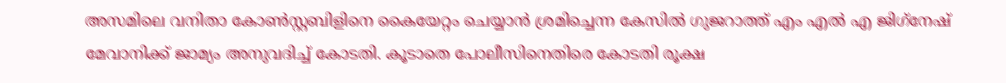അസമിലെ വനിതാ കോൺസ്റ്റബിളിനെ കൈയേറ്റം ചെയ്യാൻ ശ്രമിച്ചെന്ന കേസിൽ ഗുജറാത്ത് എം എൽ എ ജിഗ്‌നേഷ് മേവാനിക്ക് ജാമ്യം അനുവദിച്ച് കോടതി. കൂടാതെ പോലീസിനെതിരെ കോടതി രൂക്ഷ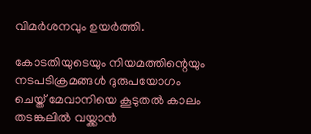വിമർശനവും ഉയർത്തി.

കോടതിയുടെയും നിയമത്തിന്റെയും നടപടിക്രമങ്ങള്‍ ദുരുപയോഗം ചെയ്ത് മേവാനിയെ കൂടുതല്‍ കാലം തടങ്കലില്‍ വയ്ക്കാന്‍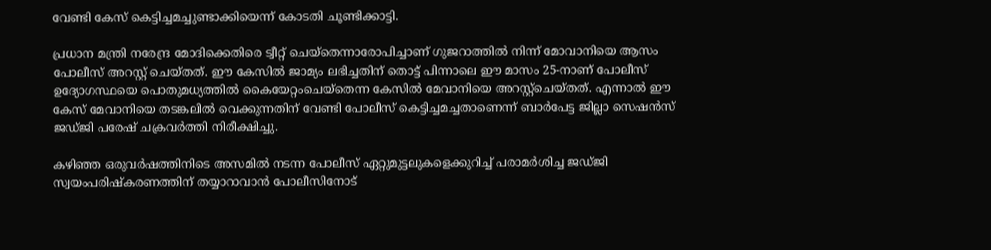വേണ്ടി കേസ് കെട്ടിച്ചമച്ചുണ്ടാക്കിയെന്ന് കോടതി ചൂണ്ടിക്കാട്ടി.

പ്രധാന മന്ത്രി നരേന്ദ്ര മോദിക്കെതിരെ ട്വീറ്റ് ചെയ്തെന്നാരോപിച്ചാണ് ഗുജറാത്തിൽ നിന്ന് മോവാനിയെ ആസം പോലീസ് അറസ്റ്റ് ചെയ്തത്. ഈ കേസിൽ ജാമ്യം ലഭിച്ചതിന് തൊട്ട് പിന്നാലെ ഈ മാസം 25-നാണ് പോലീസ് ഉദ്യോഗസ്ഥയെ പൊതുമധ്യത്തില്‍ കൈയേറ്റംചെയ്‌തെന്ന കേസില്‍ മേവാനിയെ അറസ്റ്റ്ചെയ്തത്. എന്നാൽ ഈ കേസ് മേവാനിയെ തടങ്കലില്‍ വെക്കുന്നതിന് വേണ്ടി പോലീസ് കെട്ടിച്ചമച്ചതാണെന്ന് ബാര്‍പേട്ട ജില്ലാ സെഷന്‍സ് ജഡ്ജി പരേഷ് ചക്രവര്‍ത്തി നിരീക്ഷിച്ചു.

കഴിഞ്ഞ ഒരുവര്‍ഷത്തിനിടെ അസമില്‍ നടന്ന പോലീസ് ഏറ്റുമുട്ടലുകളെക്കുറിച്ച് പരാമര്‍ശിച്ച ജഡ്ജി സ്വയംപരിഷ്‌കരണത്തിന് തയ്യാറാവാന്‍ പോലീസിനോട്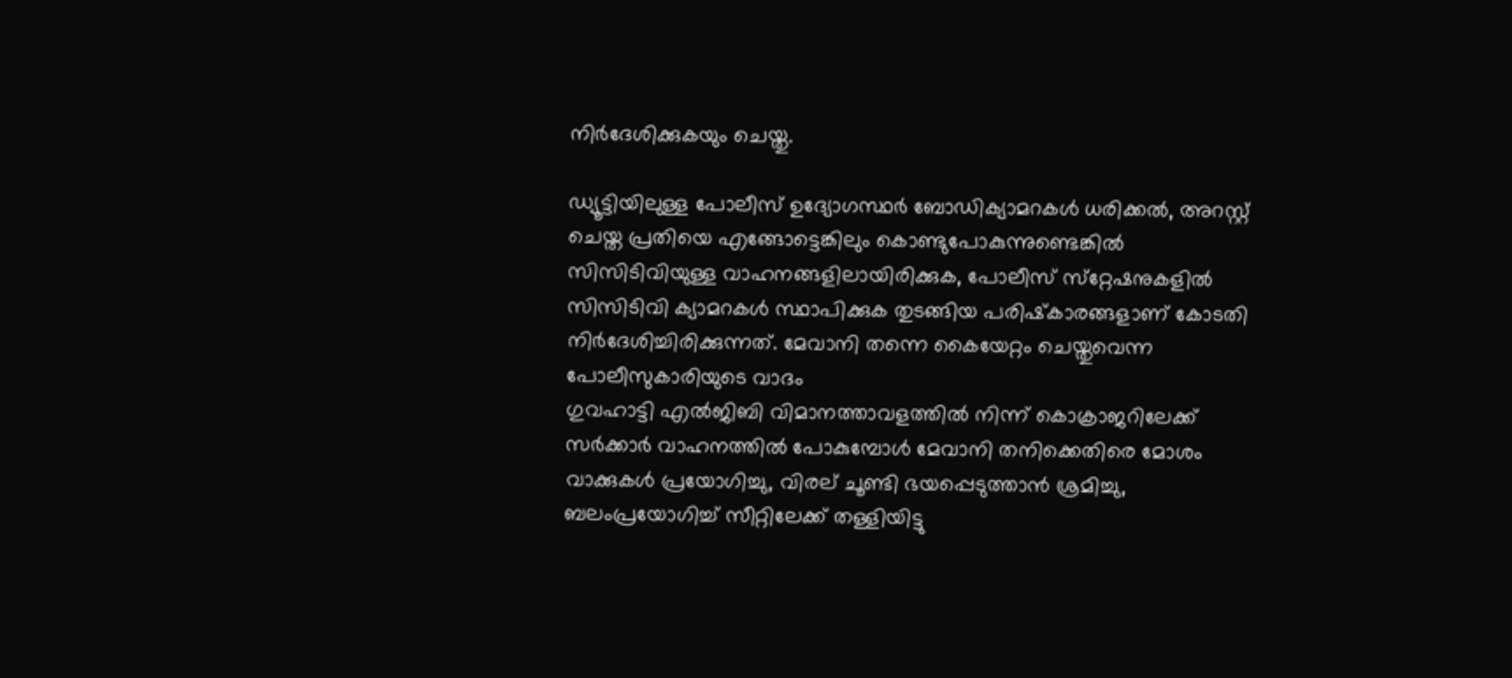നിർദേശിക്കുകയും ചെയ്തു.

ഡ്യൂട്ടിയിലുള്ള പോലീസ് ഉദ്യോഗസ്ഥര്‍ ബോഡിക്യാമറകള്‍ ധരിക്കല്‍, അറസ്റ്റ് ചെയ്ത പ്രതിയെ എങ്ങോട്ടെങ്കിലും കൊണ്ടുപോകുന്നുണ്ടെങ്കില്‍ സിസിടിവിയുള്ള വാഹനങ്ങളിലായിരിക്കുക, പോലീസ് സ്‌റ്റേഷനുകളില്‍ സിസിടിവി ക്യാമറകള്‍ സ്ഥാപിക്കുക തുടങ്ങിയ പരിഷ്‌കാരങ്ങളാണ് കോടതി നിര്‍ദേശിച്ചിരിക്കുന്നത്. മേവാനി തന്നെ കൈയേറ്റം ചെയ്തുവെന്ന പോലീസുകാരിയുടെ വാദം
ഗുവഹാട്ടി എല്‍ജിബി വിമാനത്താവളത്തില്‍ നിന്ന് കൊക്രാജറിലേക്ക് സര്‍ക്കാര്‍ വാഹനത്തില്‍ പോകുമ്പോള്‍ മേവാനി തനിക്കെതിരെ മോശം വാക്കുകള്‍ പ്രയോഗിച്ചു, വിരല് ചൂണ്ടി ഭയപ്പെടുത്താന്‍ ശ്രമിച്ചു, ബലംപ്രയോഗിച്ച് സീറ്റിലേക്ക് തള്ളിയിട്ടു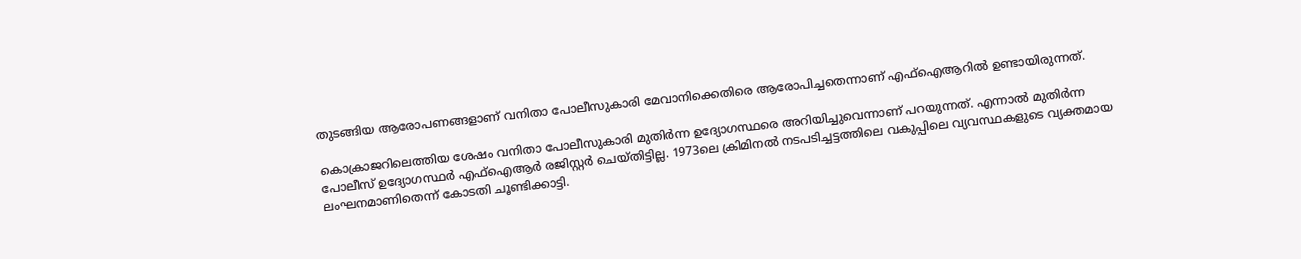തുടങ്ങിയ ആരോപണങ്ങളാണ് വനിതാ പോലീസുകാരി മേവാനിക്കെതിരെ ആരോപിച്ചതെന്നാണ് എഫ്‌ഐആറില്‍ ഉണ്ടായിരുന്നത്.

കൊക്രാജറിലെത്തിയ ശേഷം വനിതാ പോലീസുകാരി മുതിര്‍ന്ന ഉദ്യോഗസ്ഥരെ അറിയിച്ചുവെന്നാണ് പറയുന്നത്. എന്നാല്‍ മുതിര്‍ന്ന പോലീസ് ഉദ്യോഗസ്ഥര്‍ എഫ്‌ഐആര്‍ രജിസ്റ്റര്‍ ചെയ്തിട്ടില്ല. 1973ലെ ക്രിമിനല്‍ നടപടിച്ചട്ടത്തിലെ വകുപ്പിലെ വ്യവസ്ഥകളുടെ വ്യക്തമായ ലംഘനമാണിതെന്ന് കോടതി ചൂണ്ടിക്കാട്ടി.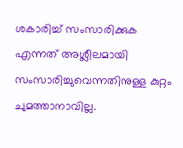ശകാരിച്ച് സംസാരിക്കുക എന്നത് അശ്ലീലമായി സംസാരിച്ചുവെന്നതിനുള്ള കുറ്റം ചുമത്താനാവില്ല.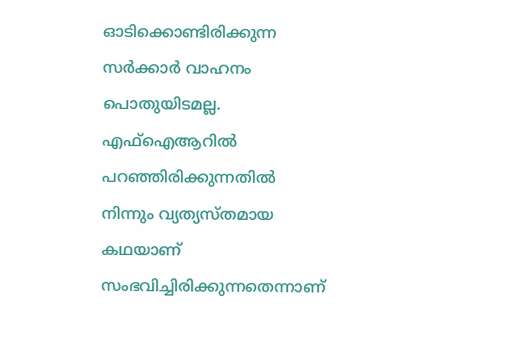ഓടിക്കൊണ്ടിരിക്കുന്ന സര്‍ക്കാര്‍ വാഹനം പൊതുയിടമല്ല. എഫ്‌ഐആറില്‍ പറഞ്ഞിരിക്കുന്നതില്‍ നിന്നും വ്യത്യസ്തമായ കഥയാണ് സംഭവിച്ചിരിക്കുന്നതെന്നാണ്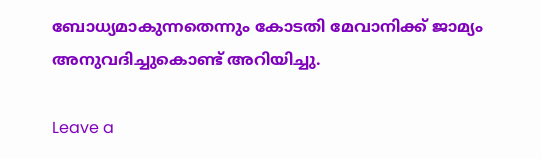ബോധ്യമാകുന്നതെന്നും കോടതി മേവാനിക്ക് ജാമ്യം അനുവദിച്ചുകൊണ്ട് അറിയിച്ചു.

Leave a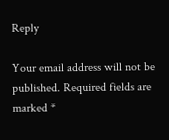Reply

Your email address will not be published. Required fields are marked *